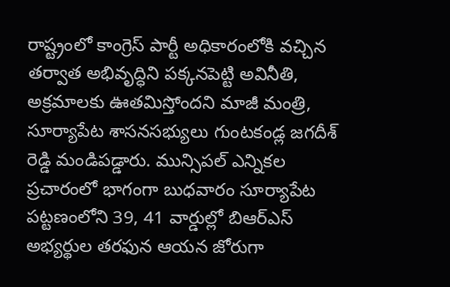రాష్ట్రంలో కాంగ్రెస్ పార్టీ అధికారంలోకి వచ్చిన తర్వాత అభివృద్ధిని పక్కనపెట్టి అవినీతి, అక్రమాలకు ఊతమిస్తోందని మాజీ మంత్రి, సూర్యాపేట శాసనసభ్యులు గుంటకండ్ల జగదీశ్ రెడ్డి మండిపడ్డారు. మున్సిపల్ ఎన్నికల ప్రచారంలో భాగంగా బుధవారం సూర్యాపేట పట్టణంలోని 39, 41 వార్డుల్లో బిఆర్ఎస్ అభ్యర్థుల తరఫున ఆయన జోరుగా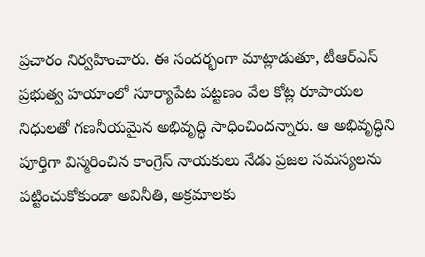ప్రచారం నిర్వహించారు. ఈ సందర్భంగా మాట్లాడుతూ, టీఆర్ఎస్ ప్రభుత్వ హయాంలో సూర్యాపేట పట్టణం వేల కోట్ల రూపాయల నిధులతో గణనీయమైన అభివృద్ధి సాధించిందన్నారు. ఆ అభివృద్ధిని పూర్తిగా విస్మరించిన కాంగ్రెస్ నాయకులు నేడు ప్రజల సమస్యలను పట్టించుకోకుండా అవినీతి, అక్రమాలకు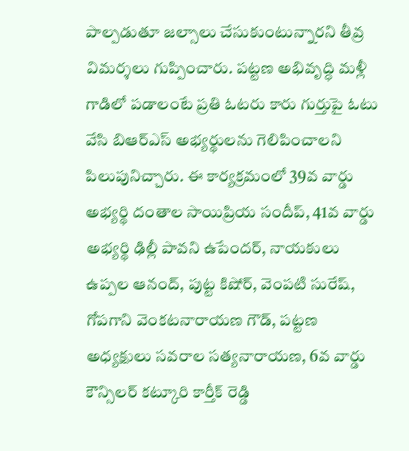పాల్పడుతూ జల్సాలు చేసుకుంటున్నారని తీవ్ర విమర్శలు గుప్పించారు. పట్టణ అభివృద్ధి మళ్లీ గాడిలో పడాలంటే ప్రతి ఓటరు కారు గుర్తుపై ఓటు వేసి బిఆర్ఎస్ అభ్యర్థులను గెలిపించాలని పిలుపునిచ్చారు. ఈ కార్యక్రమంలో 39వ వార్డు అభ్యర్థి దంతాల సాయిప్రియ సందీప్, 41వ వార్డు అభ్యర్థి ఢిల్లీ పావని ఉపేందర్, నాయకులు ఉప్పల ఆనంద్, పుట్ట కిషోర్, వెంపటి సురేష్, గోపగాని వెంకటనారాయణ గౌడ్, పట్టణ అధ్యక్షులు సవరాల సత్యనారాయణ, 6వ వార్డు కౌన్సిలర్ కట్కూరి కార్తీక్ రెడ్డి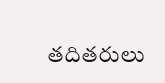తదితరులు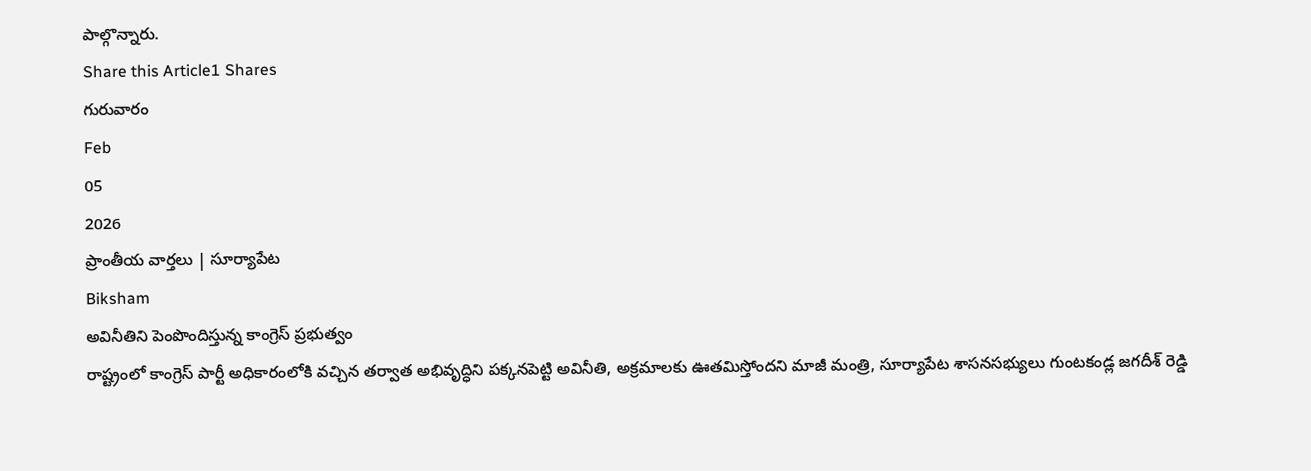పాల్గొన్నారు.
Share this Article1 Shares
గురువారం
Feb
05
2026
ప్రాంతీయ వార్తలు | సూర్యాపేట
Biksham
అవినీతిని పెంపొందిస్తున్న కాంగ్రెస్ ప్రభుత్వం
రాష్ట్రంలో కాంగ్రెస్ పార్టీ అధికారంలోకి వచ్చిన తర్వాత అభివృద్ధిని పక్కనపెట్టి అవినీతి, అక్రమాలకు ఊతమిస్తోందని మాజీ మంత్రి, సూర్యాపేట శాసనసభ్యులు గుంటకండ్ల జగదీశ్ రెడ్డి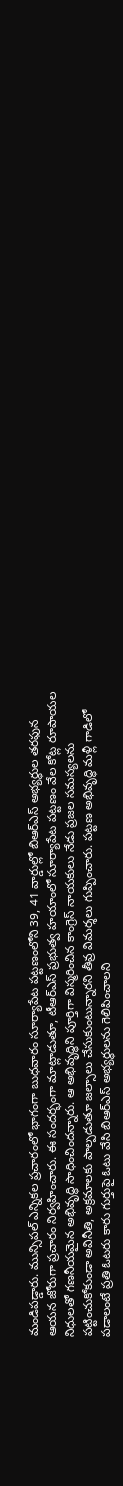మండిపడ్డారు. మున్సిపల్ ఎన్నికల ప్రచారంలో భాగంగా బుధవారం సూర్యాపేట పట్టణంలోని 39, 41 వార్డుల్లో బిఆర్ఎస్ అభ్యర్థుల తరఫున ఆయన జోరుగా ప్రచారం నిర్వహించారు. ఈ సందర్భంగా మాట్లాడుతూ, టీఆర్ఎస్ ప్రభుత్వ హయాంలో సూర్యాపేట పట్టణం వేల కోట్ల రూపాయల నిధులతో గణనీయమైన అభివృద్ధి సాధించిందన్నారు. ఆ అభివృద్ధిని పూర్తిగా విస్మరించిన కాంగ్రెస్ నాయకులు నేడు ప్రజల సమస్యలను పట్టించుకోకుండా అవినీతి, అక్రమాలకు పాల్పడుతూ జల్సాలు చేసుకుంటున్నారని తీవ్ర విమర్శలు గుప్పించారు. పట్టణ అభివృద్ధి మళ్లీ గాడిలో పడాలంటే ప్రతి ఓటరు కారు గుర్తుపై ఓటు వేసి బిఆర్ఎస్ అభ్యర్థులను గెలిపించాలని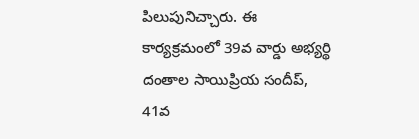పిలుపునిచ్చారు. ఈ కార్యక్రమంలో 39వ వార్డు అభ్యర్థి దంతాల సాయిప్రియ సందీప్, 41వ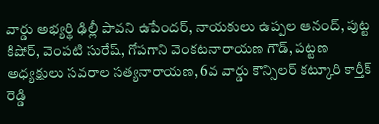వార్డు అభ్యర్థి ఢిల్లీ పావని ఉపేందర్, నాయకులు ఉప్పల ఆనంద్, పుట్ట కిషోర్, వెంపటి సురేష్, గోపగాని వెంకటనారాయణ గౌడ్, పట్టణ అధ్యక్షులు సవరాల సత్యనారాయణ, 6వ వార్డు కౌన్సిలర్ కట్కూరి కార్తీక్ రెడ్డి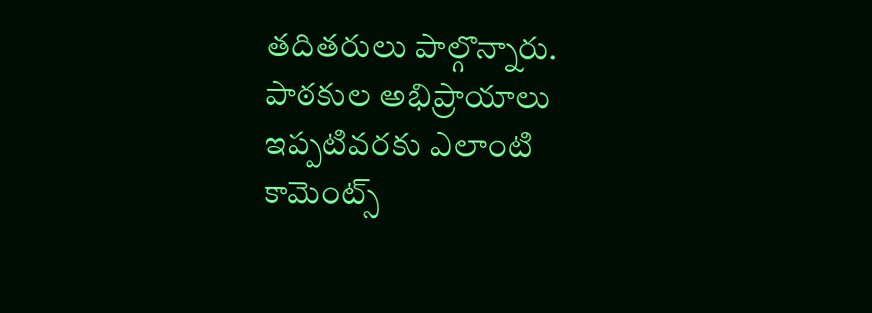తదితరులు పాల్గొన్నారు.
పాఠకుల అభిప్రాయాలు
ఇప్పటివరకు ఎలాంటి కామెంట్స్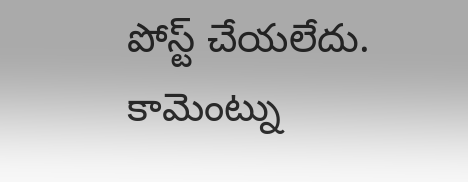పోస్ట్ చేయలేదు.
కామెంట్ను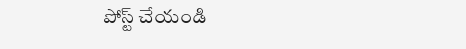పోస్ట్ చేయండి